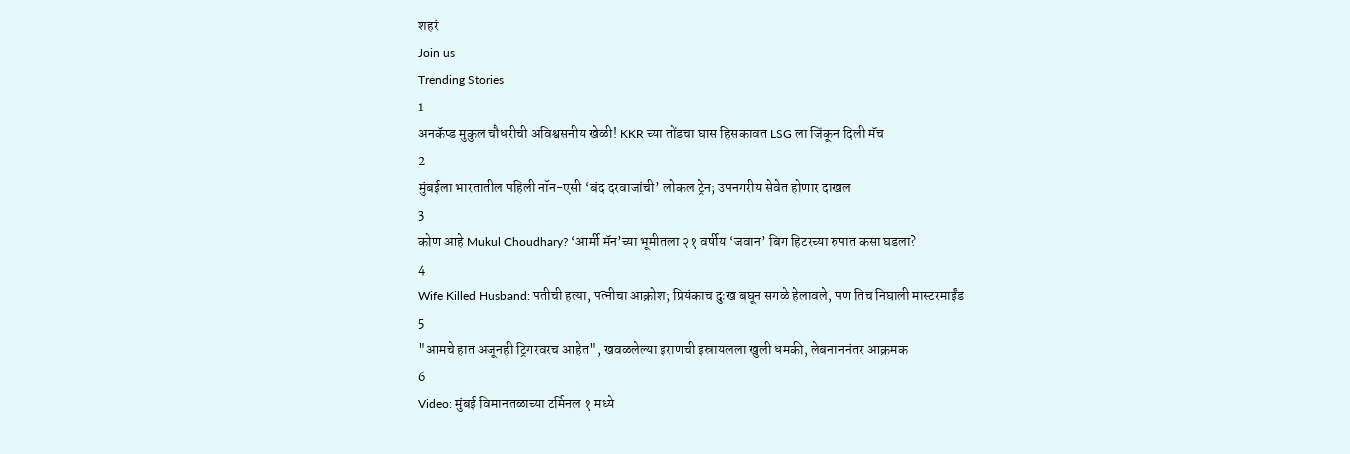शहरं
Join us
Trending Stories
1
अनकॅप्ड मुकुल चौधरीची अविश्वसनीय खेळी! KKR च्या तोंडचा घास हिसकावत LSG ला जिंकून दिली मॅच
2
मुंबईला भारतातील पहिली नॉन-एसी ‘बंद दरवाजांची’ लोकल ट्रेन; उपनगरीय सेवेत होणार दाखल
3
कोण आहे Mukul Choudhary? ‘आर्मी मॅन’च्या भूमीतला २१ वर्षीय ‘जवान’ बिग हिटरच्या रुपात कसा घडला?
4
Wife Killed Husband: पतीची हत्या, पत्नीचा आक्रोश; प्रियंकाच दुःख बघून सगळे हेलावले, पण तिच निघाली मास्टरमाईंड
5
"आमचे हात अजूनही ट्रिगरवरच आहेत", खवळलेल्या इराणची इस्रायलला खुली धमकी, लेबनाननंतर आक्रमक
6
Video: मुंबई विमानतळाच्या टर्मिनल १ मध्ये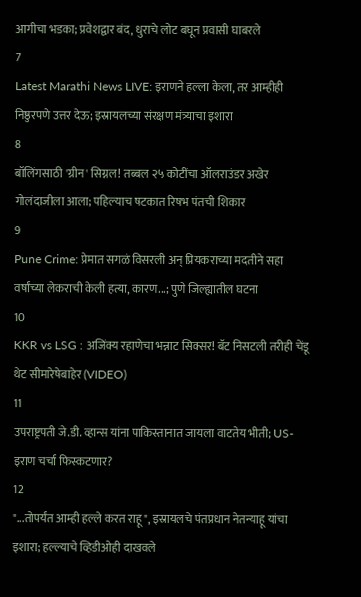आगीचा भडका; प्रवेशद्वार बंद, धुराचे लोट बघून प्रवासी घाबरले
7
Latest Marathi News LIVE: इराणने हल्ला केला, तर आम्हीही निष्ठुरपणे उत्तर देऊ; इस्रायलच्या संरक्षण मंत्र्याचा इशारा
8
बॉलिंगसाठी 'ग्रीन' सिग्नल! तब्बल २५ कोटींचा ऑलराउंडर अखेर गोलंदाजीला आला; पहिल्याच षटकात रिषभ पंतची शिकार
9
Pune Crime: प्रेमात सगळं विसरली अन् प्रियकराच्या मदतीने सहा वर्षांच्या लेकराची केली हत्या, कारण...; पुणे जिल्ह्यातील घटना
10
KKR vs LSG : अजिंक्य रहाणेचा भन्नाट सिक्सर! बॅट निसटली तरीही चेंडू थेट सीमारेषेबाहेर (VIDEO)
11
उपराष्ट्रपती जे.डी. व्हान्स यांना पाकिस्तानात जायला वाटतेय भीती; US-इराण चर्चा फिस्कटणार?
12
"...तोपर्यंत आम्ही हल्ले करत राहू", इस्रायलचे पंतप्रधान नेतन्याहू यांचा इशारा; हल्ल्याचे व्हिडीओही दाखवले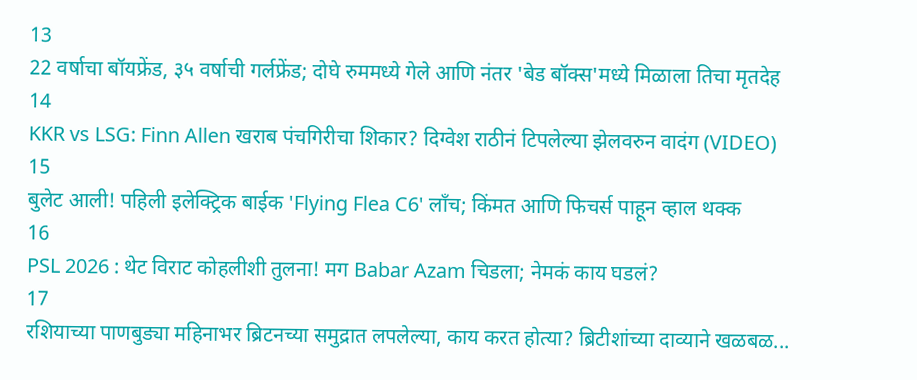13
22 वर्षाचा बॉयफ्रेंड, ३५ वर्षाची गर्लफ्रेंड; दोघे रुममध्ये गेले आणि नंतर 'बेड बॉक्स'मध्ये मिळाला तिचा मृतदेह
14
KKR vs LSG: Finn Allen खराब पंचगिरीचा शिकार? दिग्वेश राठीनं टिपलेल्या झेलवरुन वादंग (VIDEO)
15
बुलेट आली! पहिली इलेक्ट्रिक बाईक 'Flying Flea C6' लाँच; किंमत आणि फिचर्स पाहून व्हाल थक्क
16
PSL 2026 : थेट विराट कोहलीशी तुलना! मग Babar Azam चिडला; नेमकं काय घडलं?
17
रशियाच्या पाणबुड्या महिनाभर ब्रिटनच्या समुद्रात लपलेल्या, काय करत होत्या? ब्रिटीशांच्या दाव्याने खळबळ...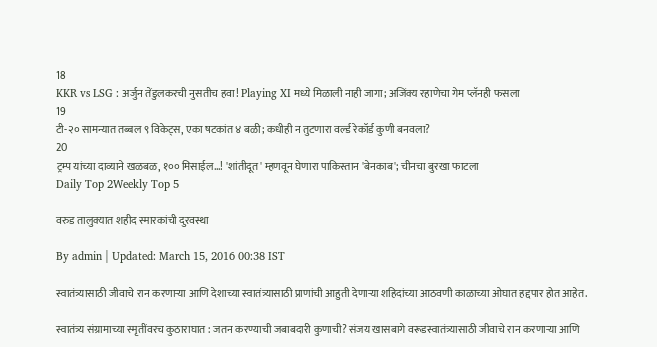18
KKR vs LSG : अर्जुन तेंडुलकरची नुसतीच हवा! Playing XI मध्ये मिळाली नाही जागा; अजिंक्य रहाणेचा गेम प्लॅनही फसला
19
टी-२० सामन्यात तब्बल ९ विकेट्स, एका षटकांत ४ बळी; कधीही न तुटणारा वर्ल्ड रेकॉर्ड कुणी बनवला?
20
ट्रम्प यांच्या दाव्याने खळबळ, १०० मिसाईल...! 'शांतीदूत' म्हणवून घेणारा पाकिस्तान 'बेनकाब'; चीनचा बुरखा फाटला
Daily Top 2Weekly Top 5

वरुड तालुक्यात शहीद स्मारकांची दुरवस्था

By admin | Updated: March 15, 2016 00:38 IST

स्वातंत्र्यासाठी जीवाचे रान करणाऱ्या आणि देशाच्या स्वातंत्र्यासाठी प्राणांची आहुती देणाऱ्या शहिदांच्या आठवणी काळाच्या ओघात हद्दपार होत आहेत.

स्वातंत्र्य संग्रामाच्या स्मृतींवरच कुठाराघात : जतन करण्याची जबाबदारी कुणाची? संजय खासबागे वरूडस्वातंत्र्यासाठी जीवाचे रान करणाऱ्या आणि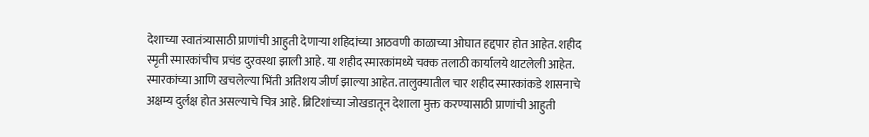देशाच्या स्वातंत्र्यासाठी प्राणांची आहुती देणाऱ्या शहिदांच्या आठवणी काळाच्या ओघात हद्दपार होत आहेत. शहीद स्मृती स्मारकांचीच प्रचंड दुरवस्था झाली आहे. या शहीद स्मारकांमध्ये चक्क तलाठी कार्यालये थाटलेली आहेत. स्मारकांच्या आणि खचलेल्या भिंती अतिशय जीर्ण झाल्या आहेत. तालुक्यातील चार शहीद स्मारकांकडे शासनाचे अक्षम्य दुर्लक्ष होत असल्याचे चित्र आहे. ब्रिटिशांच्या जोखडातून देशाला मुक्त करण्यासाठी प्राणांची आहुती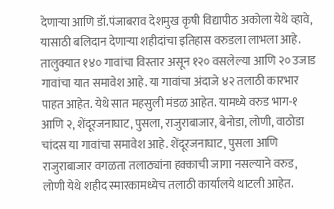देणाऱ्या आणि डॉ.पंजाबराव देशमुख कृषी विद्यापीठ अकोला येथे व्हावे, यासाठी बलिदान देणाऱ्या शहीदांचा इतिहास वरुडला लाभला आहे. तालुक्यात १४० गावांचा विस्तार असून १२० वसलेल्या आणि २० उजाड गावांचा यात समावेश आहे. या गावांचा अंदाजे ४२ तलाठी कारभार पाहत आहेत. येथे सात महसुली मंडळ आहेत. यामध्ये वरुड भाग-१ आणि २, शेंदूरजनाघाट, पुसला, राजुराबाजार, बेनोडा, लोणी, वाठोडा चांदस या गावांचा समावेश आहे. शेंदूरजनाघाट, पुसला आणि राजुराबाजार वगळता तलाठ्यांना हक्काची जागा नसल्याने वरुड, लोणी येथे शहीद स्मारकामध्येच तलाठी कार्यालये थाटली आहेत.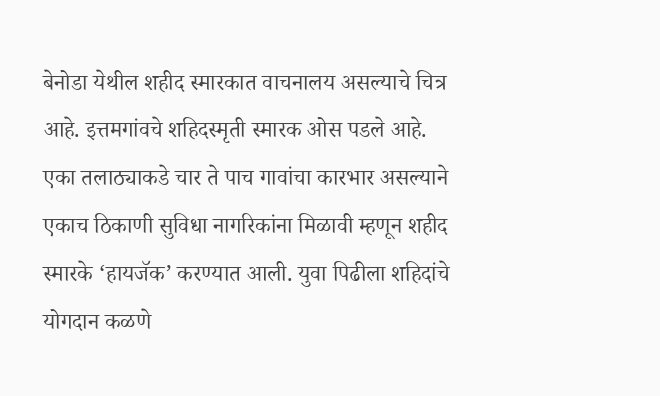बेनोडा येथील शहीद स्मारकात वाचनालय असल्याचे चित्र आहे. इत्तमगांवचे शहिदस्मृती स्मारक ओस पडले आहे. एका तलाठ्याकडे चार ते पाच गावांचा कारभार असल्याने एकाच ठिकाणी सुविधा नागरिकांना मिळावी म्हणून शहीद स्मारके ‘हायजॅक’ करण्यात आली. युवा पिढीला शहिदांचे योगदान कळणे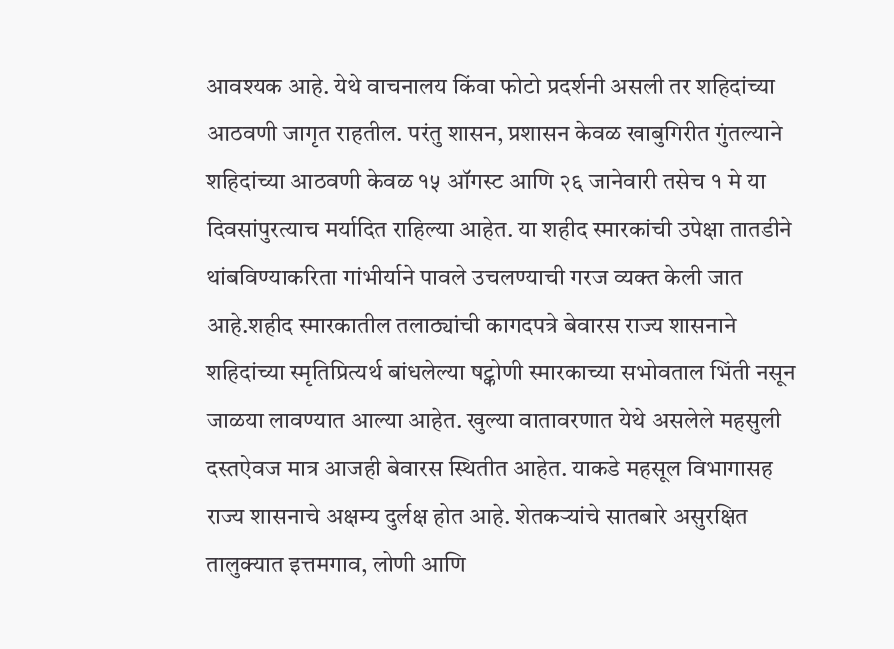आवश्यक आहे. येथे वाचनालय किंवा फोटो प्रदर्शनी असली तर शहिदांच्या आठवणी जागृत राहतील. परंतु शासन, प्रशासन केवळ खाबुगिरीत गुंतल्याने शहिदांच्या आठवणी केवळ १५ ऑगस्ट आणि २६ जानेवारी तसेच १ मे या दिवसांपुरत्याच मर्यादित राहिल्या आहेत. या शहीद स्मारकांची उपेक्षा तातडीने थांबविण्याकरिता गांभीर्याने पावले उचलण्याची गरज व्यक्त केली जात आहे.शहीद स्मारकातील तलाठ्यांची कागदपत्रे बेवारस राज्य शासनाने शहिदांच्या स्मृतिप्रित्यर्थ बांधलेल्या षट्कोणी स्मारकाच्या सभोवताल भिंती नसून जाळया लावण्यात आल्या आहेत. खुल्या वातावरणात येथे असलेले महसुली दस्तऐवज मात्र आजही बेवारस स्थितीत आहेत. याकडे महसूल विभागासह राज्य शासनाचे अक्षम्य दुर्लक्ष होत आहे. शेतकऱ्यांचे सातबारे असुरक्षित तालुक्यात इत्तमगाव, लोणी आणि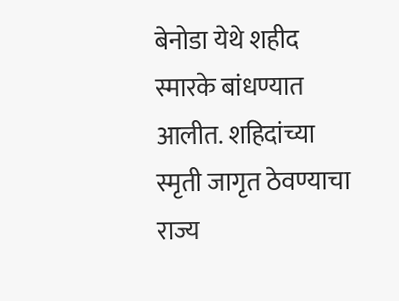बेनोडा येथे शहीद स्मारके बांधण्यात आलीत. शहिदांच्या स्मृती जागृत ठेवण्याचा राज्य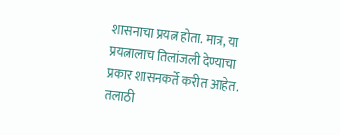शासनाचा प्रयत्न होता. मात्र, या प्रयत्नालाच तिलांजली देण्याचा प्रकार शासनकर्ते करीत आहेत. तलाठी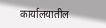कार्यालयातील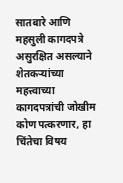सातबारे आणि महसुली कागदपत्रे असुरक्षित असल्याने शेतकऱ्यांच्या महत्त्वाच्या कागदपत्रांची जोखीम कोण पत्करणार, हा चिंतेचा विषय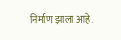निर्माण झाला आहे.